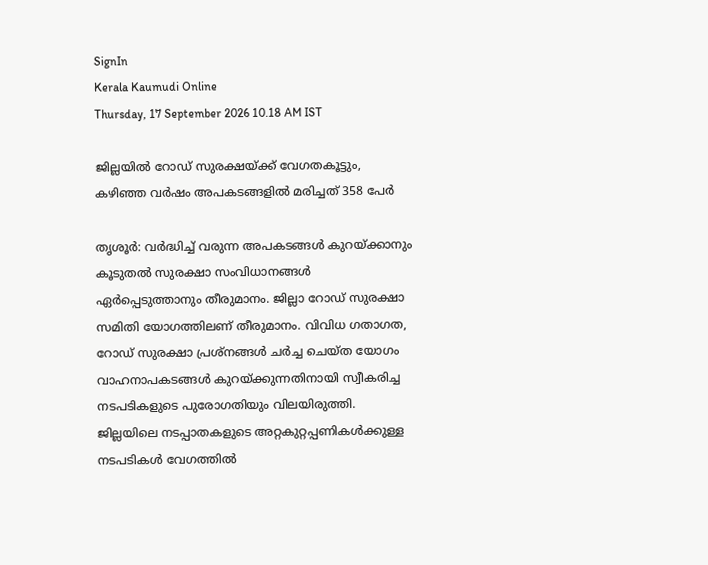SignIn
Kerala Kaumudi Online
Thursday, 17 September 2026 10.18 AM IST

ജില്ലയിൽ റോഡ് സുരക്ഷയ്ക്ക് വേഗതകൂട്ടും, കഴിഞ്ഞ വർഷം അപകടങ്ങളിൽ മരിച്ചത് 358 പേർ

തൃശൂർ: വർദ്ധിച്ച് വരുന്ന അപകടങ്ങൾ കുറയ്ക്കാനും കൂടുതൽ സുരക്ഷാ സംവിധാനങ്ങൾ ഏർപ്പെടുത്താനും തീരുമാനം. ജില്ലാ റോഡ് സുരക്ഷാ സമിതി യോഗത്തിലണ് തീരുമാനം. വിവിധ ഗതാഗത, റോഡ് സുരക്ഷാ പ്രശ്‌നങ്ങൾ ചർച്ച ചെയ്ത യോഗം വാഹനാപകടങ്ങൾ കുറയ്ക്കുന്നതിനായി സ്വീകരിച്ച നടപടികളുടെ പുരോഗതിയും വിലയിരുത്തി. ജില്ലയിലെ നടപ്പാതകളുടെ അറ്റകുറ്റപ്പണികൾക്കുള്ള നടപടികൾ വേഗത്തിൽ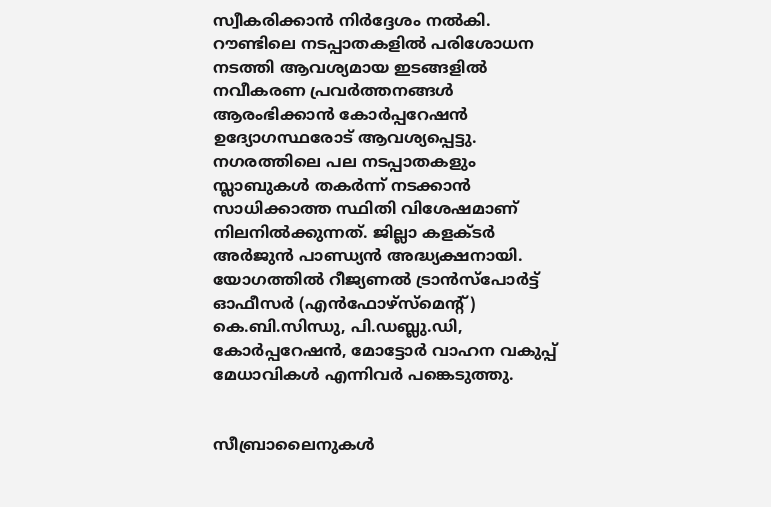സ്വീകരിക്കാൻ നിർദ്ദേശം നൽകി. റൗണ്ടിലെ നടപ്പാതകളിൽ പരിശോധന നടത്തി ആവശ്യമായ ഇടങ്ങളിൽ നവീകരണ പ്രവർത്തനങ്ങൾ ആരംഭിക്കാൻ കോർപ്പറേഷൻ ഉദ്യോഗസ്ഥരോട് ആവശ്യപ്പെട്ടു. നഗരത്തിലെ പല നടപ്പാതകളും സ്ലാബുകൾ തകർന്ന് നടക്കാൻ സാധിക്കാത്ത സ്ഥിതി വിശേഷമാണ് നിലനിൽക്കുന്നത്. ജില്ലാ കളക്ടർ അർജുൻ പാണ്ഡ്യൻ അദ്ധ്യക്ഷനായി. യോഗത്തിൽ റീജ്യണൽ ട്രാൻസ്‌പോർട്ട് ഓഫീസർ (എൻഫോഴ്‌സ്‌മെന്റ്) കെ.ബി.സിന്ധു, പി.ഡബ്ലു.ഡി, കോർപ്പറേഷൻ, മോട്ടോർ വാഹന വകുപ്പ് മേധാവികൾ എന്നിവർ പങ്കെടുത്തു.


സീബ്രാലൈനുകൾ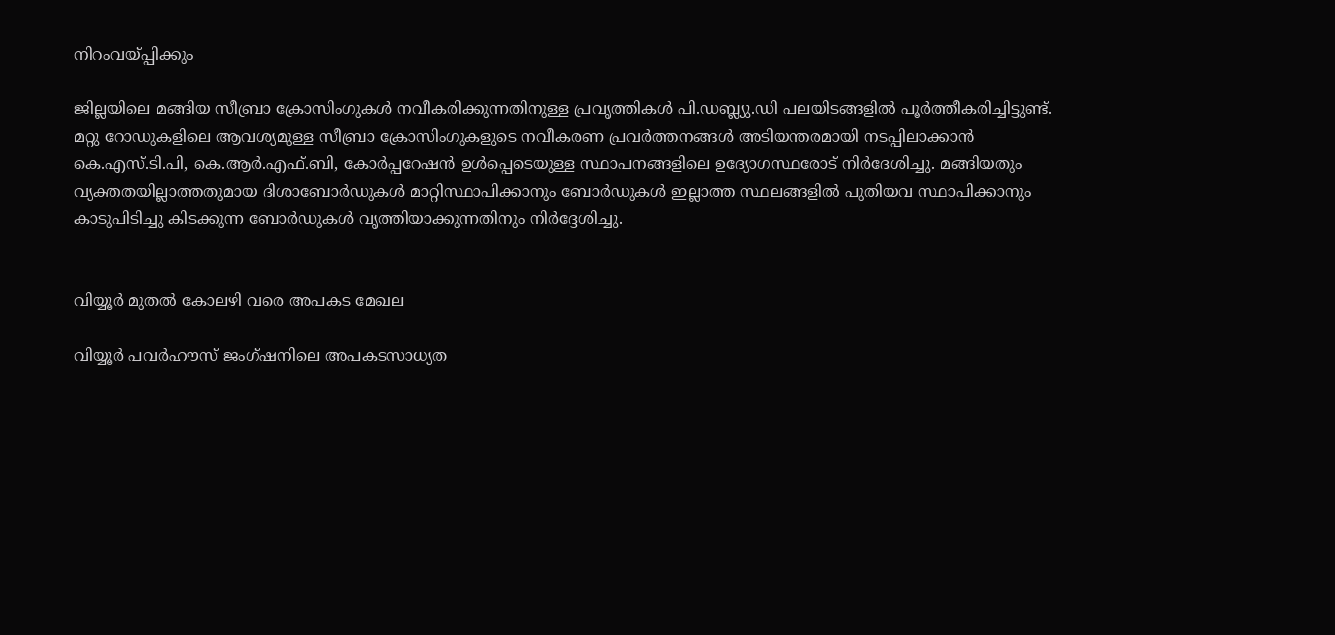നിറംവയ്പ്പിക്കും

ജില്ലയിലെ മങ്ങിയ സീബ്രാ ക്രോസിംഗുകൾ നവീകരിക്കുന്നതിനുള്ള പ്രവൃത്തികൾ പി.ഡബ്ല്യു.ഡി പലയിടങ്ങളിൽ പൂർത്തീകരിച്ചിട്ടുണ്ട്. മറ്റു റോഡുകളിലെ ആവശ്യമുള്ള സീബ്രാ ക്രോസിംഗുകളുടെ നവീകരണ പ്രവർത്തനങ്ങൾ അടിയന്തരമായി നടപ്പിലാക്കാൻ കെ.എസ്.ടി.പി, കെ.ആർ.എഫ്.ബി, കോർപ്പറേഷൻ ഉൾപ്പെടെയുള്ള സ്ഥാപനങ്ങളിലെ ഉദ്യോഗസ്ഥരോട് നിർദേശിച്ചു. മങ്ങിയതും വ്യക്തതയില്ലാത്തതുമായ ദിശാബോർഡുകൾ മാറ്റിസ്ഥാപിക്കാനും ബോർഡുകൾ ഇല്ലാത്ത സ്ഥലങ്ങളിൽ പുതിയവ സ്ഥാപിക്കാനും കാടുപിടിച്ചു കിടക്കുന്ന ബോർഡുകൾ വൃത്തിയാക്കുന്നതിനും നിർദ്ദേശിച്ചു.


വിയ്യൂർ മുതൽ കോലഴി വരെ അപകട മേഖല

വിയ്യൂർ പവർഹൗസ് ജംഗ്ഷനിലെ അപകടസാധ്യത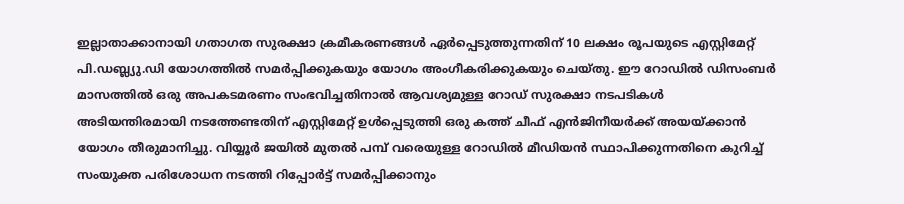ഇല്ലാതാക്കാനായി ഗതാഗത സുരക്ഷാ ക്രമീകരണങ്ങൾ ഏർപ്പെടുത്തുന്നതിന് 10 ലക്ഷം രൂപയുടെ എസ്റ്റിമേറ്റ് പി.ഡബ്ല്യു.ഡി യോഗത്തിൽ സമർപ്പിക്കുകയും യോഗം അംഗീകരിക്കുകയും ചെയ്തു. ഈ റോഡിൽ ഡിസംബർ മാസത്തിൽ ഒരു അപകടമരണം സംഭവിച്ചതിനാൽ ആവശ്യമുള്ള റോഡ് സുരക്ഷാ നടപടികൾ അടിയന്തിരമായി നടത്തേണ്ടതിന് എസ്റ്റിമേറ്റ് ഉൾപ്പെടുത്തി ഒരു കത്ത് ചീഫ് എൻജിനീയർക്ക് അയയ്ക്കാൻ യോഗം തീരുമാനിച്ചു. വിയ്യൂർ ജയിൽ മുതൽ പമ്പ് വരെയുള്ള റോഡിൽ മീഡിയൻ സ്ഥാപിക്കുന്നതിനെ കുറിച്ച് സംയുക്ത പരിശോധന നടത്തി റിപ്പോർട്ട് സമർപ്പിക്കാനും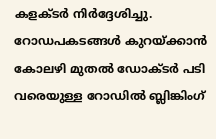കളക്ടർ നിർദ്ദേശിച്ചു.
റോഡപകടങ്ങൾ കുറയ്ക്കാൻ കോലഴി മുതൽ ഡോക്ടർ പടി വരെയുള്ള റോഡിൽ ബ്ലിങ്കിംഗ്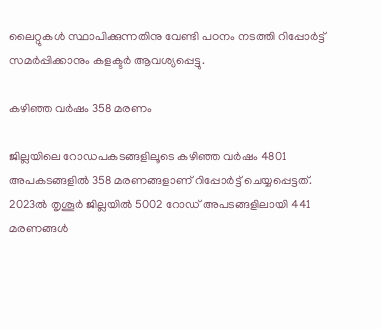ലൈറ്റുകൾ സ്ഥാപിക്കുന്നതിനു വേണ്ടി പഠനം നടത്തി റിപ്പോർട്ട് സമർപ്പിക്കാനും കളക്ടർ ആവശ്യപ്പെട്ടു.

കഴിഞ്ഞ വർഷം 358 മരണം

ജില്ലയിലെ റോഡപകടങ്ങളിലൂടെ കഴിഞ്ഞ വർഷം 4801 അപകടങ്ങളിൽ 358 മരണങ്ങളാണ് റിപ്പോർട്ട് ചെയ്യപ്പെട്ടത്. 2023ൽ തൃശൂർ ജില്ലയിൽ 5002 റോഡ് അപടങ്ങളിലായി 441 മരണങ്ങൾ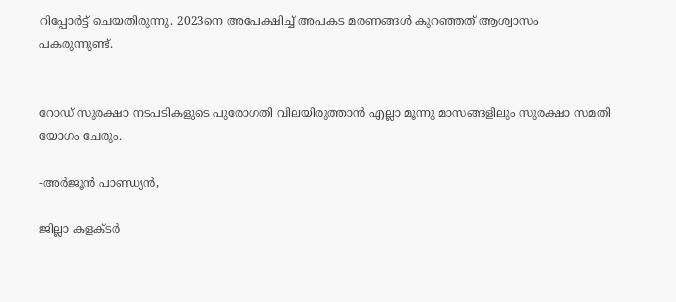റിപ്പോർട്ട് ചെയതിരുന്നു. 2023നെ അപേക്ഷിച്ച് അപകട മരണങ്ങൾ കുറഞ്ഞത് ആശ്വാസം പകരുന്നുണ്ട്.


റോഡ് സുരക്ഷാ നടപടികളുടെ പുരോഗതി വിലയിരുത്താൻ എല്ലാ മൂന്നു മാസങ്ങളിലും സുരക്ഷാ സമതി യോഗം ചേരും.

-അർജൂൻ പാണ്ഡ്യൻ,

ജില്ലാ കളക്ടർ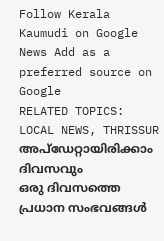Follow Kerala Kaumudi on Google News Add as a preferred source on Google
RELATED TOPICS: LOCAL NEWS, THRISSUR
അപ്ഡേറ്റായിരിക്കാം ദിവസവും
ഒരു ദിവസത്തെ പ്രധാന സംഭവങ്ങൾ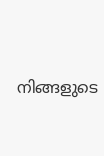നിങ്ങളുടെ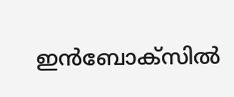ഇൻബോക്സിൽ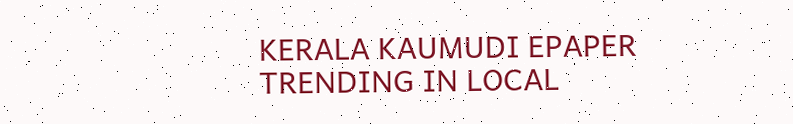KERALA KAUMUDI EPAPER
TRENDING IN LOCAL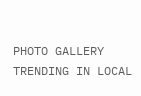PHOTO GALLERY
TRENDING IN LOCAL